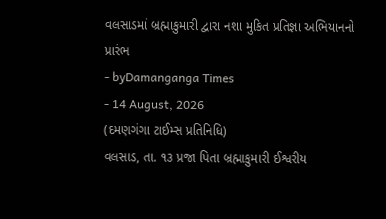વલસાડમાં બ્રહ્માકુમારી દ્વારા નશા મુકિત પ્રતિજ્ઞા અભિયાનનો પ્રારંભ
- byDamanganga Times
- 14 August, 2026
(દમણગંગા ટાઈમ્સ પ્રતિનિધિ)
વલસાડ, તા. ૧૩ પ્રજા પિતા બ્રહ્માકુમારી ઈશ્વરીય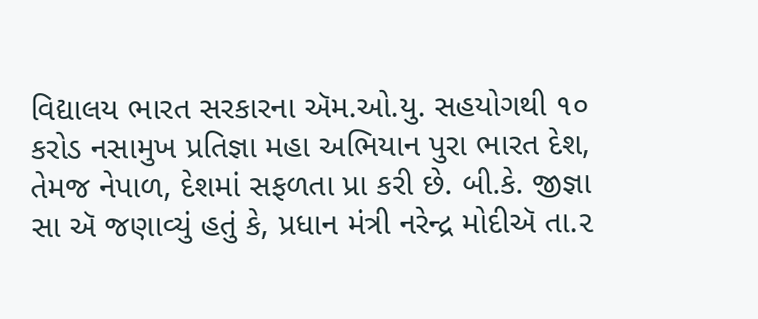વિદ્યાલય ભારત સરકારના ઍમ.ઓ.યુ. સહયોગથી ૧૦ કરોડ નસામુખ પ્રતિજ્ઞા મહા અભિયાન પુરા ભારત દેશ, તેમજ નેપાળ, દેશમાં સફળતા પ્રા કરી છે. બી.કે. જીજ્ઞા સા ઍ જણાવ્યું હતું કે, પ્રધાન મંત્રી નરેન્દ્ર મોદીઍ તા.૨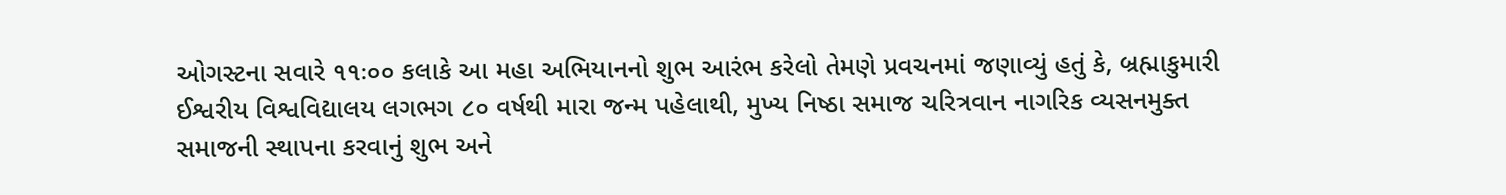ઓગસ્ટના સવારે ૧૧ઃ૦૦ કલાકે આ મહા અભિયાનનો શુભ આરંભ કરેલો તેમણે પ્રવચનમાં જણાવ્યું હતું કે, બ્રહ્માકુમારી ઈશ્વરીય વિશ્વવિદ્યાલય લગભગ ૮૦ વર્ષથી મારા જન્મ પહેલાથી, મુખ્ય નિષ્ઠા સમાજ ચરિત્રવાન નાગરિક વ્યસનમુક્ત સમાજની સ્થાપના કરવાનું શુભ અને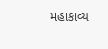મહાકાવ્ય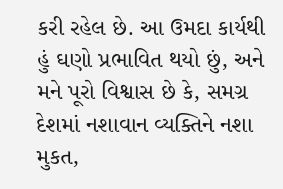કરી રહેલ છે. આ ઉમદા કાર્યથી હું ઘણો પ્રભાવિત થયો છું, અને મને પૂરો વિશ્વાસ છે કે, સમગ્ર દેશમાં નશાવાન વ્યક્તિને નશા મુકત,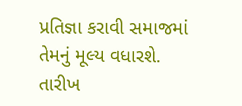પ્રતિજ્ઞા કરાવી સમાજમાં તેમનું મૂલ્ય વધારશે. તારીખ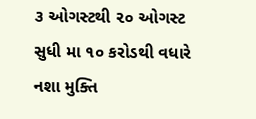૩ ઓગસ્ટથી ૨૦ ઓગસ્ટ સુધી મા ૧૦ કરોડથી વધારે નશા મુક્તિ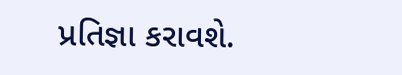પ્રતિજ્ઞા કરાવશે.